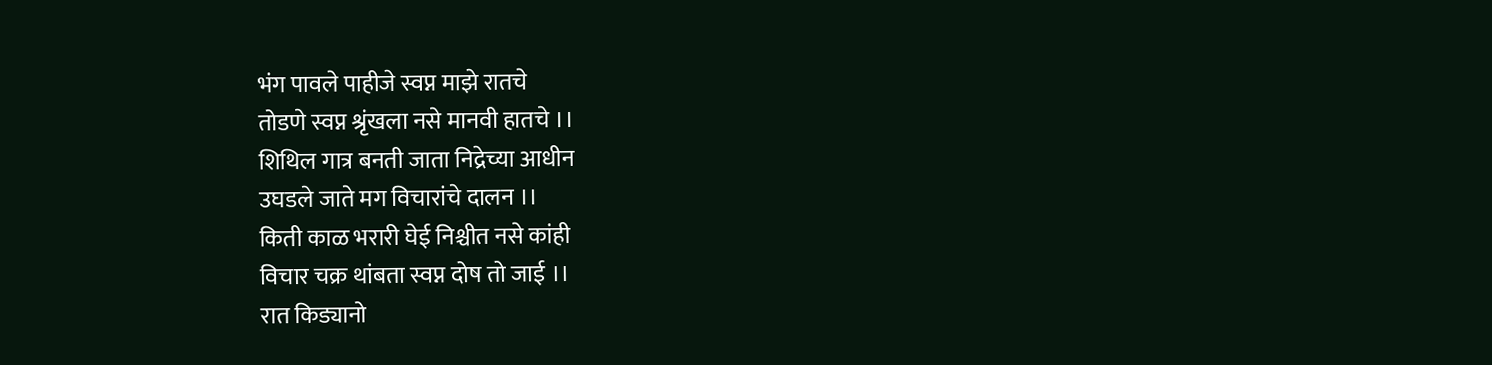भंग पावले पाहीजे स्वप्न माझे रातचे
तोडणे स्वप्न श्रृंखला नसे मानवी हातचे ।।
शिथिल गात्र बनती जाता निद्रेच्या आधीन
उघडले जाते मग विचारांचे दालन ।।
किती काळ भरारी घेई निश्चीत नसे कांही
विचार चक्र थांबता स्वप्न दोष तो जाई ।।
रात किड्यानो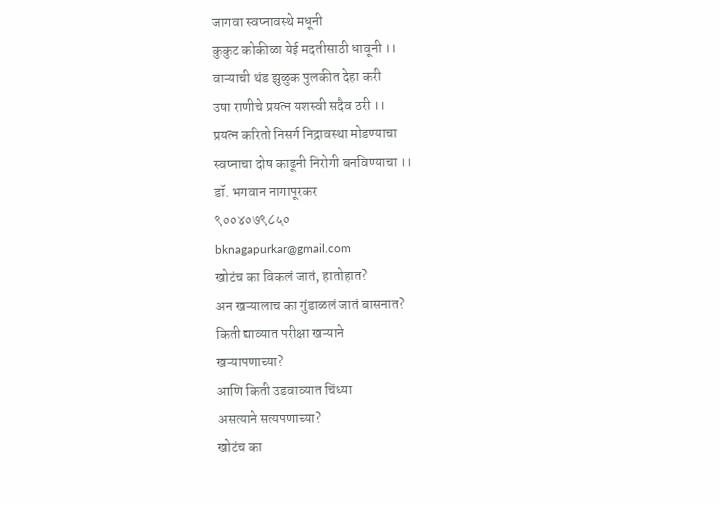जागवा स्वप्नावस्थे मधूनी
कुकुट कोकीळा येई मदतीसाठी धावूनी ।।
वाऱ्याची थंड झुळुक पुलकीत देहा करी
उषा राणीचे प्रयत्न यशस्वी सदैव ठरी ।।
प्रयत्न करितो निसर्ग निद्रावस्था मोडण्याचा
स्वप्नाचा दोष काढूनी निरोगी बनविण्याचा ।।
डॉ. भगवान नागापूरकर
९००४०७९८५०
bknagapurkar@gmail.com
खोटंच का विकलं जातं, हातोहात?
अन खऱ्यालाच का गुंडाळलं जातं बासनात?
किती द्याव्यात परीक्षा खऱ्याने
खऱ्यापणाच्या?
आणि किती उडवाव्यात चिंध्या
असत्याने सत्यपणाच्या?
खोटंच का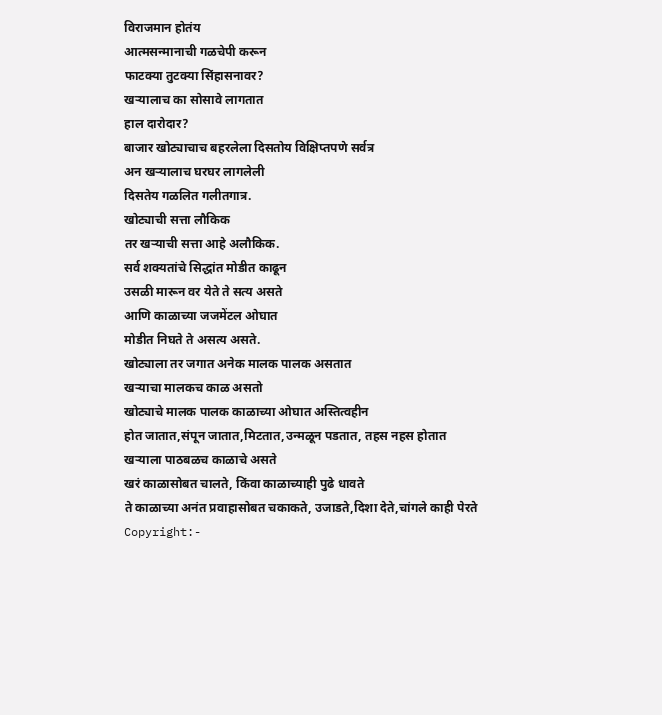विराजमान होतंय
आत्मसन्मानाची गळचेपी करून
फाटक्या तुटक्या सिंहासनावर?
खऱ्यालाच का सोसावे लागतात
हाल दारोदार?
बाजार खोट्याचाच बहरलेला दिसतोय विक्षिप्तपणे सर्वत्र
अन खऱ्यालाच घरघर लागलेली
दिसतेय गळलित गलीतगात्र.
खोट्याची सत्ता लौकिक
तर खऱ्याची सत्ता आहे अलौकिक.
सर्व शक्यतांचे सिद्धांत मोडीत काढून
उसळी मारून वर येते ते सत्य असते
आणि काळाच्या जजमेंटल ओघात
मोडीत निघते ते असत्य असते.
खोट्याला तर जगात अनेक मालक पालक असतात
खऱ्याचा मालकच काळ असतो
खोट्याचे मालक पालक काळाच्या ओघात अस्तित्वहीन
होत जातात,संपून जातात,मिटतात,उन्मळून पडतात, तहस नहस होतात
खऱ्याला पाठबळच काळाचे असते
खरं काळासोबत चालते, किंवा काळाच्याही पुढे धावते
ते काळाच्या अनंत प्रवाहासोबत चकाकते, उजाडते,दिशा देते,चांगले काही पेरते
Copyright:-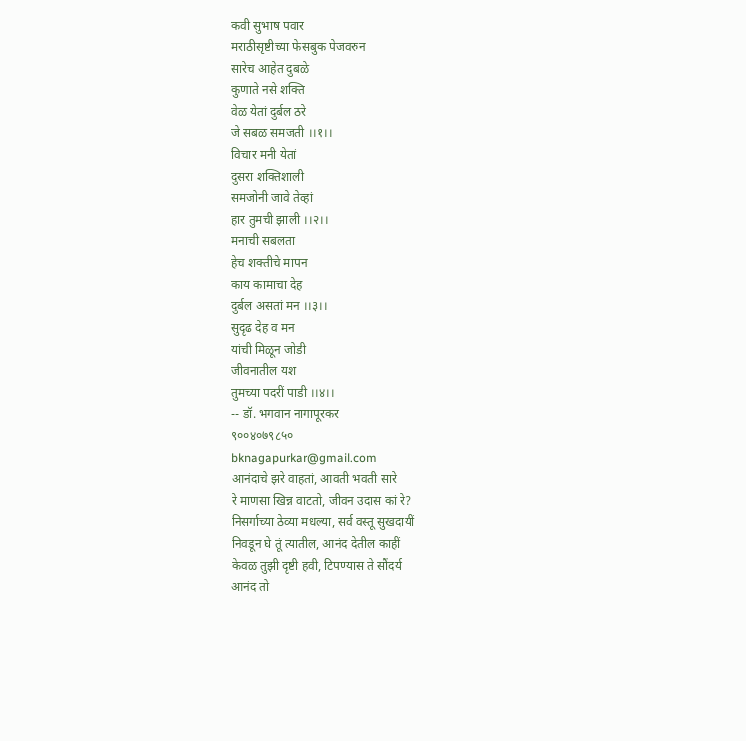कवी सुभाष पवार
मराठीसृष्टीच्या फेसबुक पेजवरुन
सारेच आहेत दुबळे
कुणाते नसे शक्ति
वेळ येतां दुर्बल ठरे
जे सबळ समजती ।।१।।
विचार मनी येतां
दुसरा शक्तिशाली
समजोनी जावे तेव्हां
हार तुमची झाली ।।२।।
मनाची सबलता
हेच शक्तीचे मापन
काय कामाचा देह
दुर्बल असतां मन ।।३।।
सुदृढ देह व मन
यांची मिळून जोडी
जीवनातील यश
तुमच्या पदरीं पाडी ।।४।।
-- डॉ. भगवान नागापूरकर
९००४०७९८५०
bknagapurkar@gmail.com
आनंदाचे झरे वाहतां, आवती भवती सारे
रे माणसा खिन्न वाटतो, जीवन उदास कां रे?
निसर्गाच्या ठेव्या मधल्या, सर्व वस्तू सुखदायीं
निवडून घे तूं त्यातील, आनंद देतील काहीं
केवळ तुझी दृष्टी हवी, टिपण्यास ते सौंदर्य
आनंद तो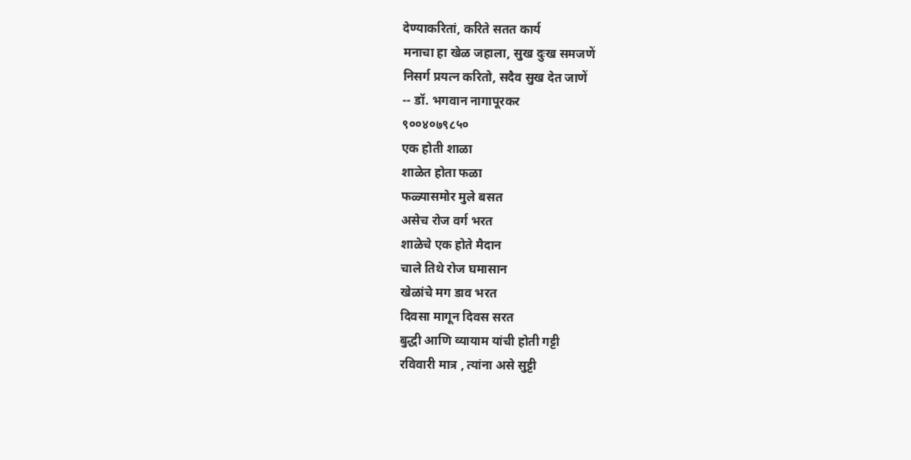देण्याकरितां, करिते सतत कार्य
मनाचा हा खेळ जहाला, सुख दुःख समजणें
निसर्ग प्रयत्न करितो, सदैव सुख देत जाणें
-- डॉ. भगवान नागापूरकर
९००४०७९८५०
एक होती शाळा
शाळेत होता फळा
फळ्यासमोर मुले बसत
असेच रोज वर्ग भरत
शाळेचे एक होते मैदान
चाले तिथे रोज घमासान
खेळांचे मग डाव भरत
दिवसा मागून दिवस सरत
बुद्धी आणि व्यायाम यांची होती गट्टी
रविवारी मात्र , त्यांना असे सुट्टी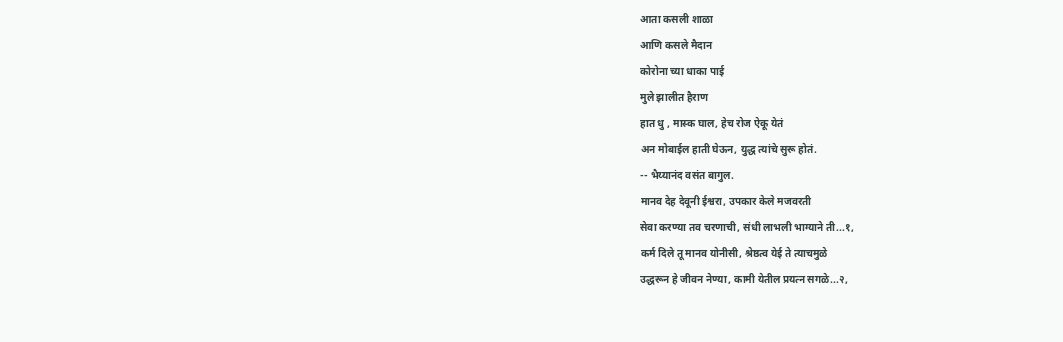आता कसली शाळा
आणि कसले मैदान
कोरोना च्या धाका पाई
मुले झालीत हैराण
हात धु , मास्क घाल, हेच रोज ऐकू येतं
अन मोबाईल हाती घेऊन, युद्ध त्यांचे सुरू होतं.
-- भैय्यानंद वसंत बागुल.
मानव देह देवूनी ईश्वरा, उपकार केले मजवरती
सेवा करण्या तव चरणाची, संधी लाभली भाग्याने ती...१,
कर्म दिले तू मानव योनीसी, श्रेष्ठत्व येई ते त्याचमुळे
उद्धरून हे जीवन नेण्या, कामी येतील प्रयत्न सगळे...२,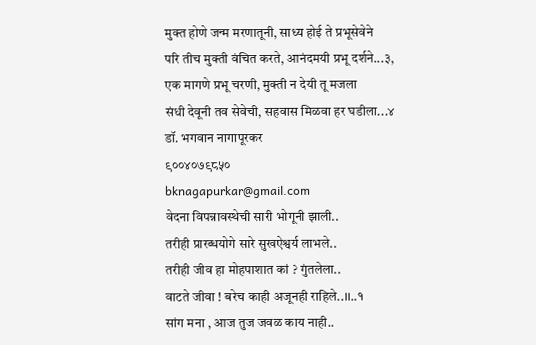मुक्त होणे जन्म मरणातूनी, साध्य होई ते प्रभूसेवेने
परि तीच मुक्ती वंचित करते, आनंदमयी प्रभू दर्शने...३,
एक मागणे प्रभू चरणी, मुक्ती न देयी तू मजला
संधी देवूनी तव सेवेची, सहवास मिळवा हर घडीला...४
डॉ. भगवान नागापूरकर
९००४०७९८५०
bknagapurkar@gmail.com
वेदना विपन्नावस्थेची सारी भोगूनी झाली..
तरीही प्रारब्धयोगे सारे सुखऐश्वर्य लाभले..
तरीही जीव हा मोहपाशात कां ? गुंतलेला..
वाटते जीवा ! बरेच काही अजूनही राहिले..।।..१
सांग मना , आज तुज जवळ काय नाही..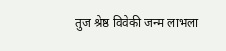तुज श्रेष्ठ विवेकी जन्म लाभला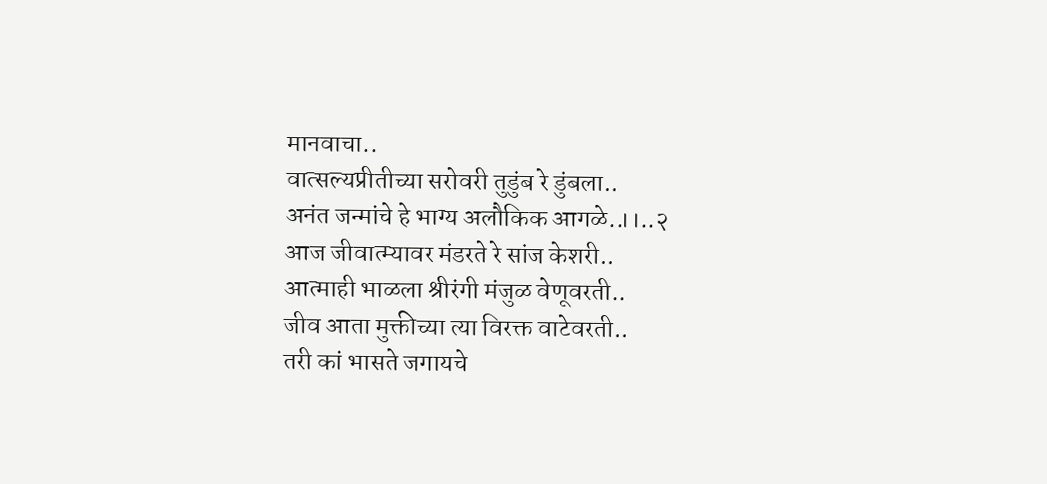मानवाचा..
वात्सल्यप्रीतीच्या सरोवरी तुडुंब रे डुंबला..
अनंत जन्मांचे हे भाग्य अलौकिक आगळे..।।..२
आज जीवात्म्यावर मंडरते रे सांज केशरी..
आत्माही भाळला श्रीरंगी मंजुळ वेणूवरती..
जीव आता मुक्तीच्या त्या विरक्त वाटेवरती..
तरी कां भासते जगायचे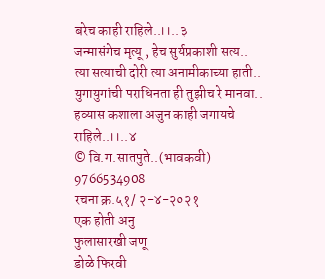बरेच काही राहिले..।।..३
जन्मासंगेच मृत्यू , हेच सुर्यप्रकाशी सत्य..
त्या सत्याची दोरी त्या अनामीकाच्या हाती..
युगायुगांची पराधिनता ही तुझीच रे मानवा..
हव्यास कशाला अजुन काही जगायचे राहिले..।।..४
© वि.ग.सातपुते..(भावकवी)
9766534908
रचना क्र.५१/ २-४-२०२१
एक होती अनु
फुलासारखी जणू
डोळे फिरवी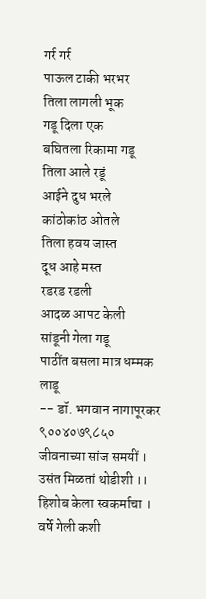गर्र गर्र
पाऊल टाकी भरभर
तिला लागली भूक
गडू दिला एक
बघितला रिकामा गडू
तिला आले रडूं
आईने दुध भरले
कांठोकांठ ओतले
तिला हवय जास्त
दूध आहे मस्त
रडरड रडली
आदळ आपट केली
सांडूनी गेला गडू
पाठींत बसला मात्र धम्मक लाडू
-- डॉ. भगवान नागापूरकर
९००४०७९८५०
जीवनाच्या सांज समयीं । उसंत मिळतां थोडीशी ।।
हिशोब केला स्वकर्माचा । वर्षे गेली कशी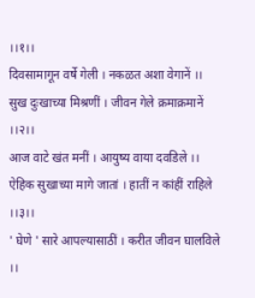।।१।।
दिवसामागून वर्षे गेली । नकळत अशा वेगानें ।।
सुख दुःखाच्या मिश्रणीं । जीवन गेले क्रमाक्रमानें ।।२।।
आज वाटे खंत मनीं । आयुष्य वाया दवडिले ।।
ऐहिक सुखाच्या मागे जातां । हातीं न कांहीं राहिले ।।३।।
' घेणे ' सारे आपल्यासाठीं । करीत जीवन घालविले ।।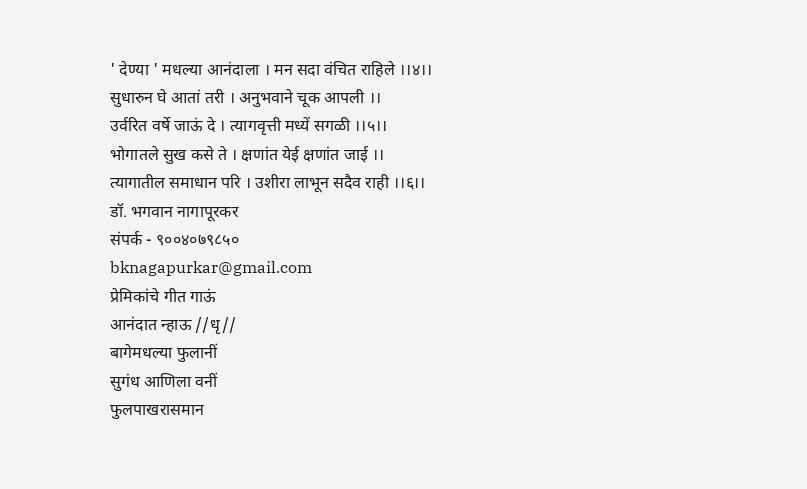' देण्या ' मधल्या आनंदाला । मन सदा वंचित राहिले ।।४।।
सुधारुन घे आतां तरी । अनुभवाने चूक आपली ।।
उर्वरित वर्षे जाऊं दे । त्यागवृत्ती मध्यें सगळी ।।५।।
भोगातले सुख कसे ते । क्षणांत येई क्षणांत जाई ।।
त्यागातील समाधान परि । उशीरा लाभून सदैव राही ।।६।।
डॉ. भगवान नागापूरकर
संपर्क - ९००४०७९८५०
bknagapurkar@gmail.com
प्रेमिकांचे गीत गाऊं
आनंदात न्हाऊ //धृ//
बागेमधल्या फुलानीं
सुगंध आणिला वनीं
फुलपाखरासमान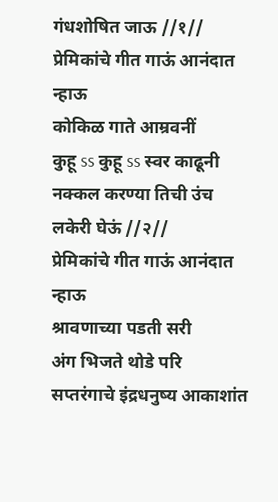गंधशोषित जाऊ //१//
प्रेमिकांचे गीत गाऊं आनंदात न्हाऊ
कोकिळ गाते आम्रवनीं
कुहू ss कुहू ss स्वर काढूनी
नक्कल करण्या तिची उंच लकेरी घेऊं //२//
प्रेमिकांचे गीत गाऊं आनंदात न्हाऊ
श्रावणाच्या पडती सरी
अंग भिजते थोडे परि
सप्तरंगाचे इंद्रधनुष्य आकाशांत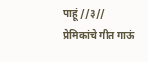पाहूं //३//
प्रेमिकांचे गीत गाऊं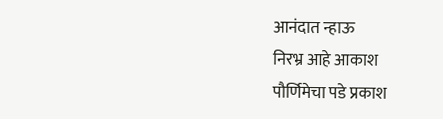आनंदात न्हाऊ
निरभ्र आहे आकाश
पौर्णिमेचा पडे प्रकाश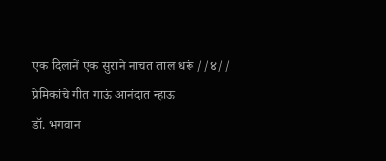एक दिलानें एक सुराने नाचत ताल धरूं //४//
प्रेमिकांचे गीत गाऊं आनंदात न्हाऊ
डॉ. भगवान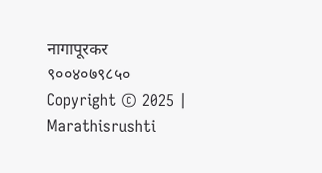नागापूरकर
९००४०७९८५०
Copyright © 2025 | Marathisrushti